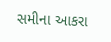સમીના આકરા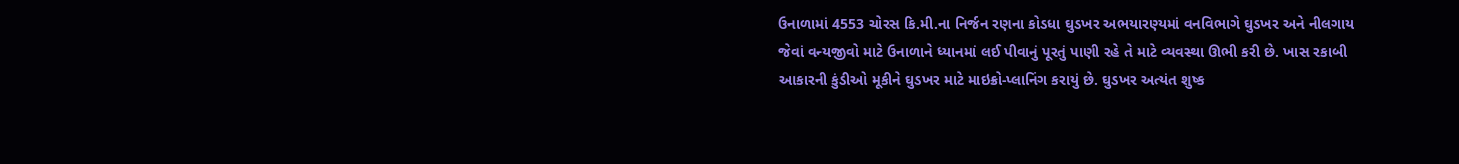ઉનાળામાં 4553 ચોરસ કિ.મી.ના નિર્જન રણના કોડધા ઘુડખર અભયારણ્યમાં વનવિભાગે ઘુડખર અને નીલગાય જેવાં વન્યજીવો માટે ઉનાળાને ધ્યાનમાં લઈ પીવાનું પૂરતું પાણી રહે તે માટે વ્યવસ્થા ઊભી કરી છે. ખાસ રકાબી આકારની કુંડીઓ મૂકીને ઘુડખર માટે માઇક્રો-પ્લાનિંગ કરાયું છે. ઘુડખર અત્યંત શુષ્ક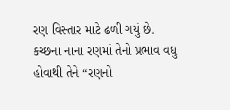રણ વિસ્તાર માટે ઢળી ગયું છે. કચ્છના નાના રણમાં તેનો પ્રભાવ વધુ હોવાથી તેને “રણનો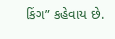કિંગ” કહેવાય છે.